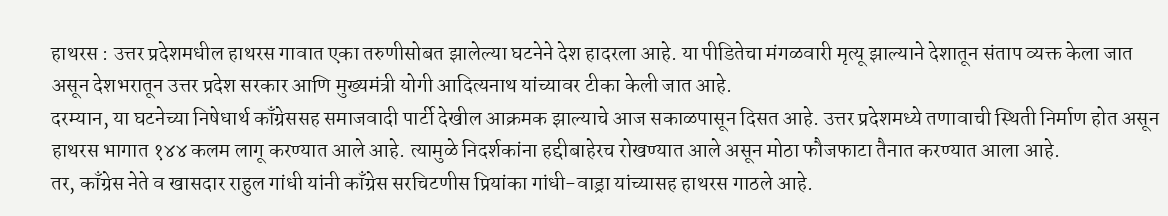हाथरस : उत्तर प्रदेशमधील हाथरस गावात एका तरुणीसोबत झालेल्या घटनेने देश हादरला आहे. या पीडितेचा मंगळवारी मृत्यू झाल्याने देशातून संताप व्यक्त केला जात असून देशभरातून उत्तर प्रदेश सरकार आणि मुख्यमंत्री योगी आदित्यनाथ यांच्यावर टीका केली जात आहे.
दरम्यान, या घटनेच्या निषेधार्थ काँग्रेससह समाजवादी पार्टी देखील आक्रमक झाल्याचे आज सकाळपासून दिसत आहे. उत्तर प्रदेशमध्ये तणावाची स्थिती निर्माण होत असून हाथरस भागात १४४ कलम लागू करण्यात आले आहे. त्यामुळे निदर्शकांना हद्दीबाहेरच रोखण्यात आले असून मोठा फौजफाटा तैनात करण्यात आला आहे.
तर, काँग्रेस नेते व खासदार राहुल गांधी यांनी काँग्रेस सरचिटणीस प्रियांका गांधी-वाड्रा यांच्यासह हाथरस गाठले आहे.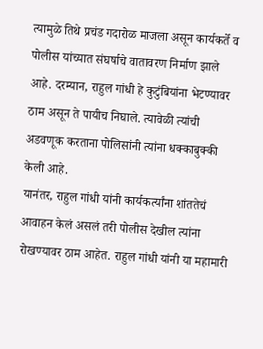त्यामुळे तिथे प्रचंड गदारोळ माजला असून कार्यकर्ते व पोलीस यांच्यात संघर्षाचे वातावरण निर्माण झाले आहे. दरम्यान, राहुल गांधी हे कुटुंबियांना भेटण्यावर ठाम असून ते पायीच निघाले. त्यावेळी त्यांची अडवणूक करताना पोलिसांनी त्यांना धक्काबुक्की केली आहे.
यानंतर, राहुल गांधी यांनी कार्यकर्त्यांना शांततेचं आवाहन केलं असलं तरी पोलीस देखील त्यांना रोखण्यावर ठाम आहेत. राहुल गांधी यांनी या महामारी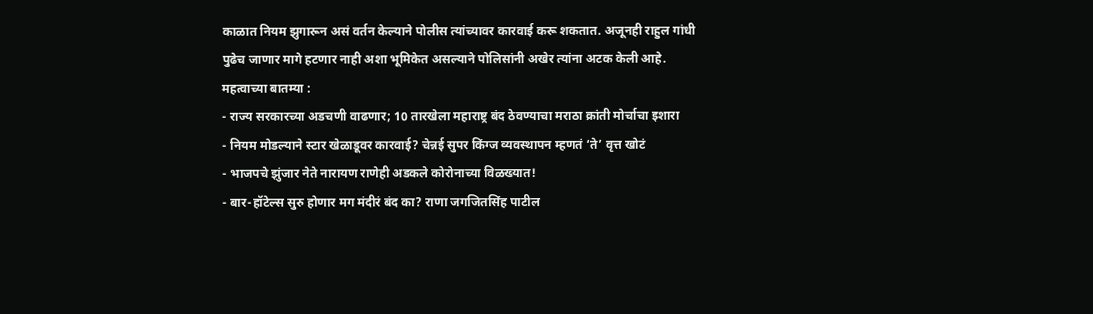काळात नियम झुगारून असं वर्तन केल्याने पोलीस त्यांच्यावर कारवाई करू शकतात. अजूनही राहुल गांधी पुढेच जाणार मागे हटणार नाही अशा भूमिकेत असल्याने पोलिसांनी अखेर त्यांना अटक केली आहे.
महत्वाच्या बातम्या :
- राज्य सरकारच्या अडचणी वाढणार; 10 तारखेला महाराष्ट्र बंद ठेवण्याचा मराठा क्रांती मोर्चाचा इशारा
- नियम मोडल्याने स्टार खेळाडूवर कारवाई? चेन्नई सुपर किंग्ज व्यवस्थापन म्हणतं ‘ते’ वृत्त खोटं
- भाजपचे झुंजार नेते नारायण राणेही अडकले कोरोनाच्या विळख्यात!
- बार-हॉटेल्स सुरु होणार मग मंदीरं बंद का? राणा जगजितसिंह पाटील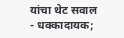यांचा थेट सवाल
- धक्कादायक;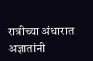रात्रीच्या अंधारात अज्ञातांनी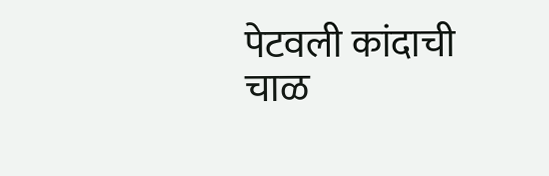पेटवली कांदाची चाळ